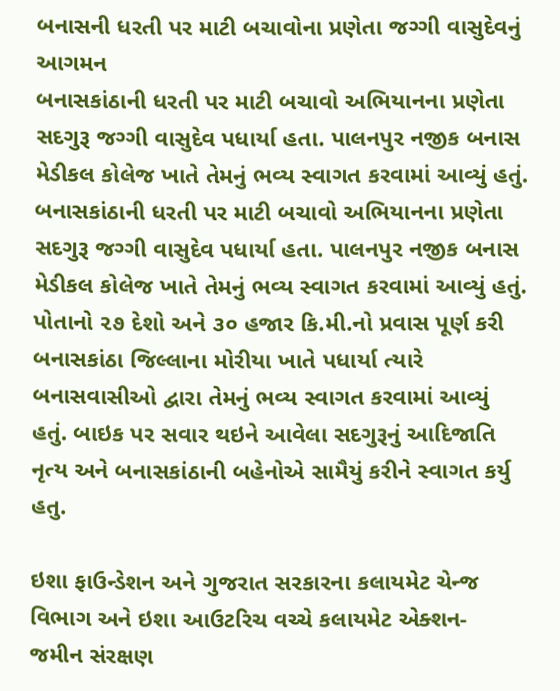બનાસની ધરતી પર માટી બચાવોના પ્રણેતા જગ્ગી વાસુદેવનું આગમન
બનાસકાંઠાની ધરતી પર માટી બચાવો અભિયાનના પ્રણેતા સદગુરૂ જગ્ગી વાસુદેવ પધાર્યા હતા. પાલનપુર નજીક બનાસ મેડીકલ કોલેજ ખાતે તેમનું ભવ્ય સ્વાગત કરવામાં આવ્યું હતું.
બનાસકાંઠાની ધરતી પર માટી બચાવો અભિયાનના પ્રણેતા સદગુરૂ જગ્ગી વાસુદેવ પધાર્યા હતા. પાલનપુર નજીક બનાસ મેડીકલ કોલેજ ખાતે તેમનું ભવ્ય સ્વાગત કરવામાં આવ્યું હતું. પોતાનો ૨૭ દેશો અને ૩૦ હજાર કિ.મી.નો પ્રવાસ પૂર્ણ કરી બનાસકાંઠા જિલ્લાના મોરીયા ખાતે પધાર્યા ત્યારે બનાસવાસીઓ દ્વારા તેમનું ભવ્ય સ્વાગત કરવામાં આવ્યું હતું. બાઇક પર સવાર થઇને આવેલા સદગુરૂનું આદિજાતિ નૃત્ય અને બનાસકાંઠાની બહેનોએ સામૈયું કરીને સ્વાગત કર્યુ હતુ.

ઇશા ફાઉન્ડેશન અને ગુજરાત સરકારના કલાયમેટ ચેન્જ વિભાગ અને ઇશા આઉટરિચ વચ્ચે કલાયમેટ એક્શન- જમીન સંરક્ષણ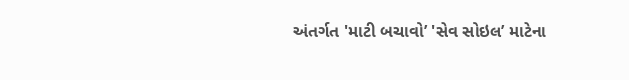અંતર્ગત 'માટી બચાવો’ 'સેવ સોઇલ’ માટેના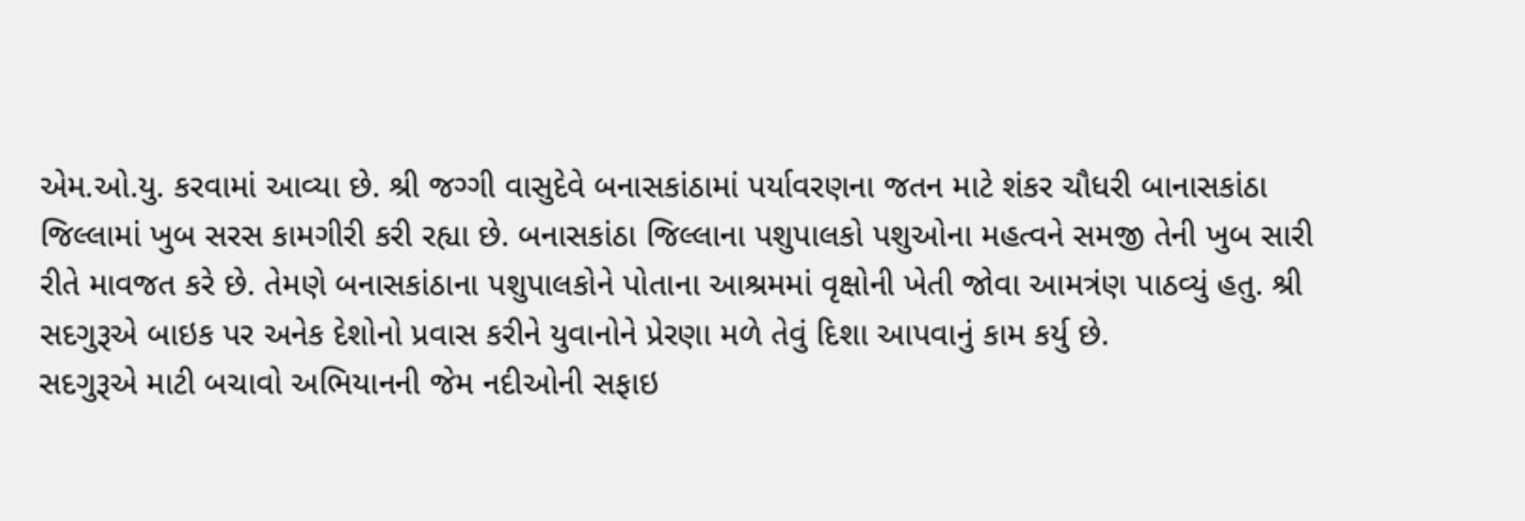એમ.ઓ.યુ. કરવામાં આવ્યા છે. શ્રી જગ્ગી વાસુદેવે બનાસકાંઠામાં પર્યાવરણના જતન માટે શંકર ચૌધરી બાનાસકાંઠા જિલ્લામાં ખુબ સરસ કામગીરી કરી રહ્યા છે. બનાસકાંઠા જિલ્લાના પશુપાલકો પશુઓના મહત્વને સમજી તેની ખુબ સારી રીતે માવજત કરે છે. તેમણે બનાસકાંઠાના પશુપાલકોને પોતાના આશ્રમમાં વૃક્ષોની ખેતી જોવા આમત્રંણ પાઠવ્યું હતુ. શ્રી સદગુરૂએ બાઇક પર અનેક દેશોનો પ્રવાસ કરીને યુવાનોને પ્રેરણા મળે તેવું દિશા આપવાનું કામ કર્યુ છે.
સદગુરૂએ માટી બચાવો અભિયાનની જેમ નદીઓની સફાઇ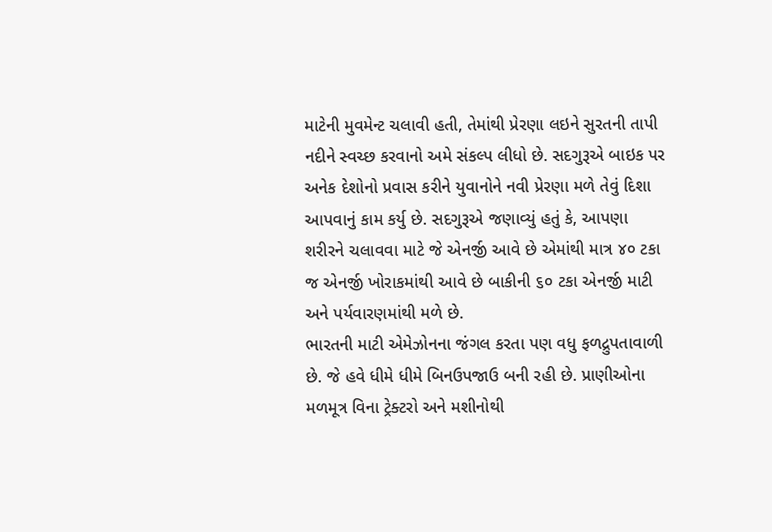માટેની મુવમેન્ટ ચલાવી હતી, તેમાંથી પ્રેરણા લઇને સુરતની તાપી નદીને સ્વચ્છ કરવાનો અમે સંકલ્પ લીધો છે. સદગુરૂએ બાઇક પર અનેક દેશોનો પ્રવાસ કરીને યુવાનોને નવી પ્રેરણા મળે તેવું દિશા આપવાનું કામ કર્યુ છે. સદગુરૂએ જણાવ્યું હતું કે, આપણા શરીરને ચલાવવા માટે જે એનર્જી આવે છે એમાંથી માત્ર ૪૦ ટકા જ એનર્જી ખોરાકમાંથી આવે છે બાકીની ૬૦ ટકા એનર્જી માટી અને પર્યવારણમાંથી મળે છે.
ભારતની માટી એમેઝોનના જંગલ કરતા પણ વધુ ફળદ્રુપતાવાળી છે. જે હવે ધીમે ધીમે બિનઉપજાઉ બની રહી છે. પ્રાણીઓના મળમૂત્ર વિના ટ્રેક્ટરો અને મશીનોથી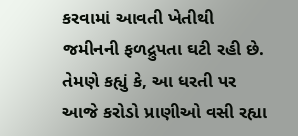કરવામાં આવતી ખેતીથી જમીનની ફળદ્રુપતા ઘટી રહી છે. તેમણે કહ્યું કે, આ ધરતી પર આજે કરોડો પ્રાણીઓ વસી રહ્યા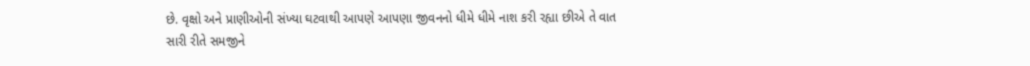છે. વૃક્ષો અને પ્રાણીઓની સંખ્યા ઘટવાથી આપણે આપણા જીવનનો ધીમે ધીમે નાશ કરી રહ્યા છીએ તે વાત સારી રીતે સમજીને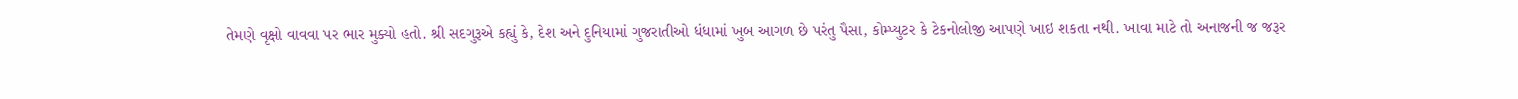તેમણે વૃક્ષો વાવવા પર ભાર મુક્યો હતો. શ્રી સદગુરૂએ કહ્યું કે, દેશ અને દુનિયામાં ગુજરાતીઓ ધંધામાં ખુબ આગળ છે પરંતુ પૈસા, કોમ્પ્યુટર કે ટેકનોલોજી આપણે ખાઇ શકતા નથી. ખાવા માટે તો અનાજની જ જરૂર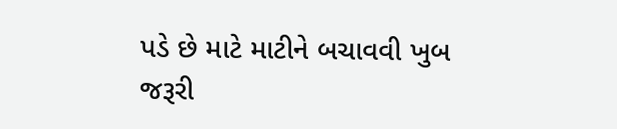પડે છે માટે માટીને બચાવવી ખુબ જરૂરી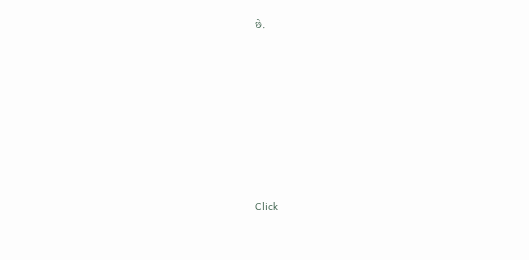છે.












Click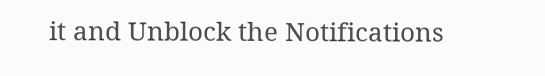it and Unblock the Notifications